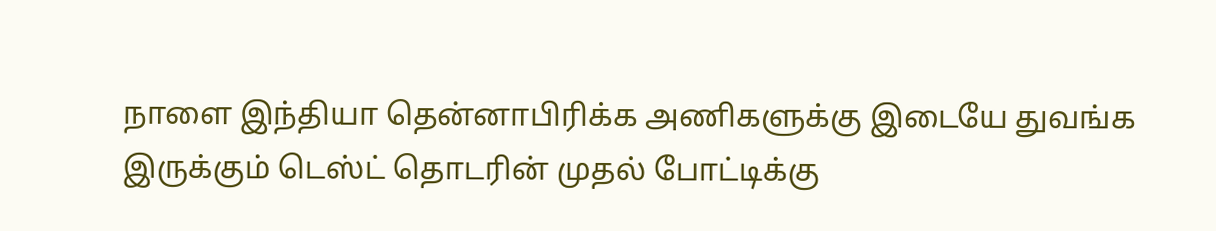நாளை இந்தியா தென்னாபிரிக்க அணிகளுக்கு இடையே துவங்க இருக்கும் டெஸ்ட் தொடரின் முதல் போட்டிக்கு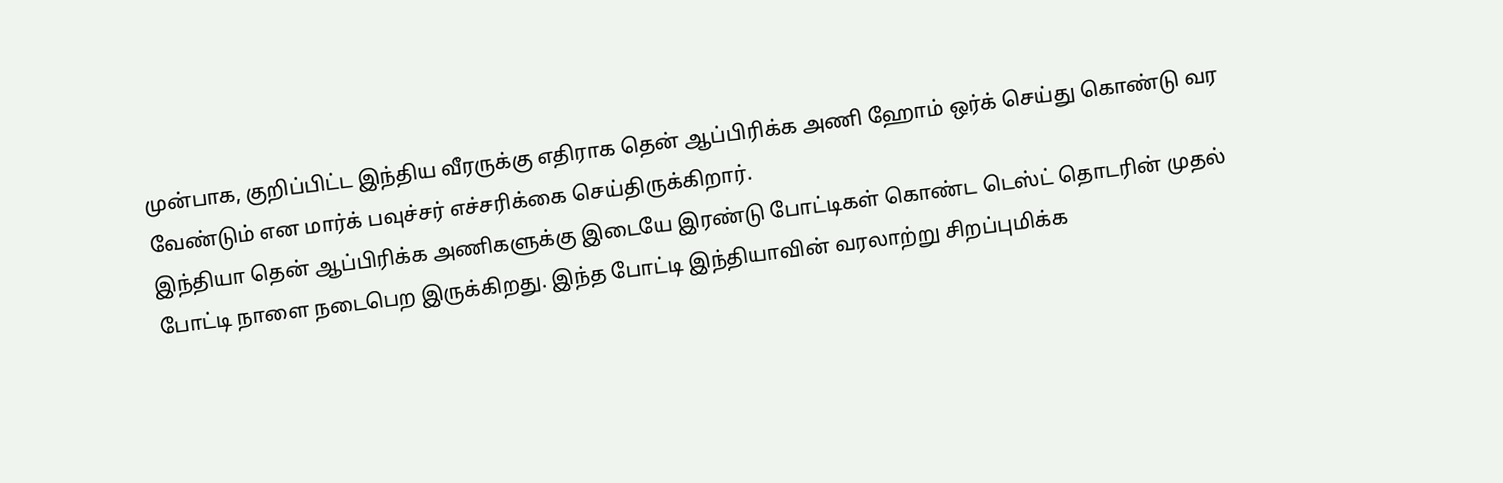முன்பாக, குறிப்பிட்ட இந்திய வீரருக்கு எதிராக தென் ஆப்பிரிக்க அணி ஹோம் ஒர்க் செய்து கொண்டு வர வேண்டும் என மார்க் பவுச்சர் எச்சரிக்கை செய்திருக்கிறார்.
இந்தியா தென் ஆப்பிரிக்க அணிகளுக்கு இடையே இரண்டு போட்டிகள் கொண்ட டெஸ்ட் தொடரின் முதல் போட்டி நாளை நடைபெற இருக்கிறது. இந்த போட்டி இந்தியாவின் வரலாற்று சிறப்புமிக்க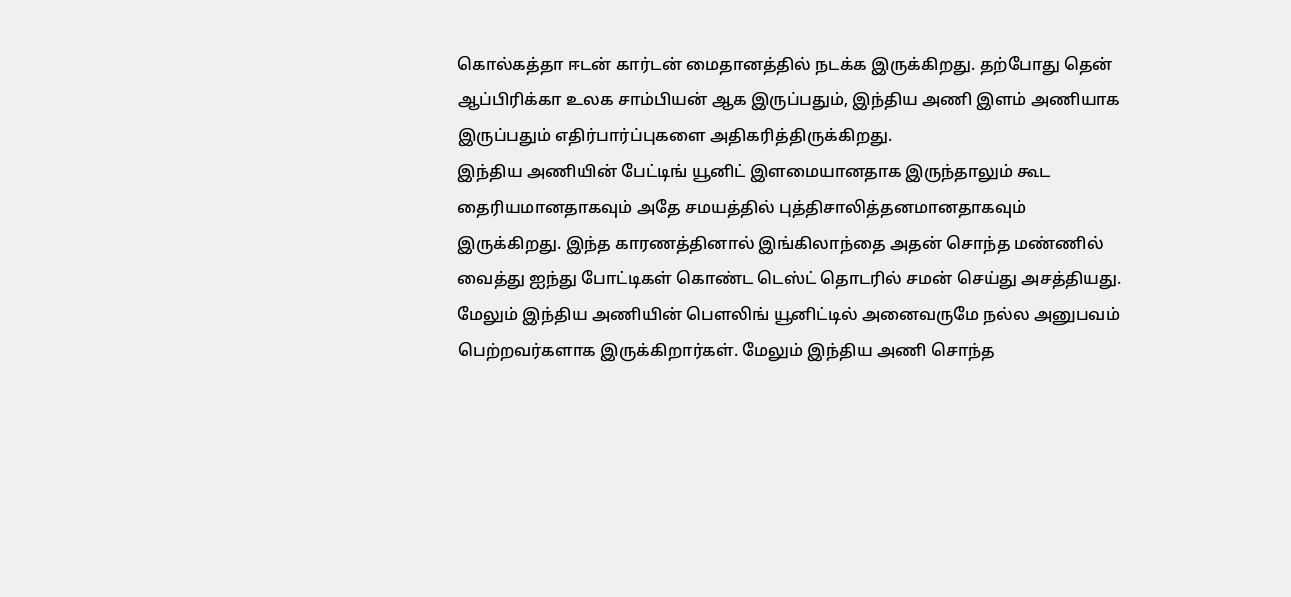கொல்கத்தா ஈடன் கார்டன் மைதானத்தில் நடக்க இருக்கிறது. தற்போது தென் ஆப்பிரிக்கா உலக சாம்பியன் ஆக இருப்பதும், இந்திய அணி இளம் அணியாக இருப்பதும் எதிர்பார்ப்புகளை அதிகரித்திருக்கிறது.
இந்திய அணியின் பேட்டிங் யூனிட் இளமையானதாக இருந்தாலும் கூட தைரியமானதாகவும் அதே சமயத்தில் புத்திசாலித்தனமானதாகவும் இருக்கிறது. இந்த காரணத்தினால் இங்கிலாந்தை அதன் சொந்த மண்ணில் வைத்து ஐந்து போட்டிகள் கொண்ட டெஸ்ட் தொடரில் சமன் செய்து அசத்தியது.
மேலும் இந்திய அணியின் பௌலிங் யூனிட்டில் அனைவருமே நல்ல அனுபவம் பெற்றவர்களாக இருக்கிறார்கள். மேலும் இந்திய அணி சொந்த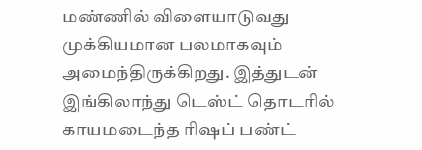மண்ணில் விளையாடுவது முக்கியமான பலமாகவும் அமைந்திருக்கிறது. இத்துடன் இங்கிலாந்து டெஸ்ட் தொடரில் காயமடைந்த ரிஷப் பண்ட்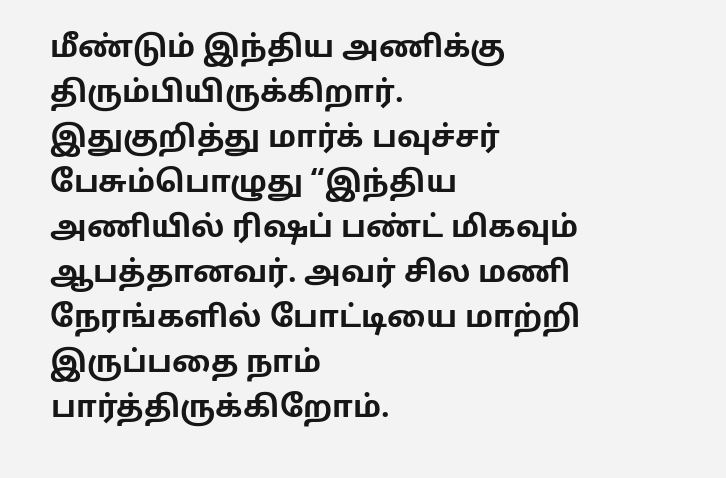மீண்டும் இந்திய அணிக்கு திரும்பியிருக்கிறார்.
இதுகுறித்து மார்க் பவுச்சர் பேசும்பொழுது “இந்திய அணியில் ரிஷப் பண்ட் மிகவும் ஆபத்தானவர். அவர் சில மணி நேரங்களில் போட்டியை மாற்றி இருப்பதை நாம் பார்த்திருக்கிறோம்.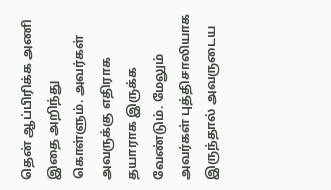தென் ஆப்பிரிக்க அணி இதை அறிந்து கொள்ளும். அவர்கள் அவருக்கு எதிராக தயாராக இருக்க வேண்டும். மேலும் அவர்கள் புத்திசாலியாக இருந்தால் அவருடைய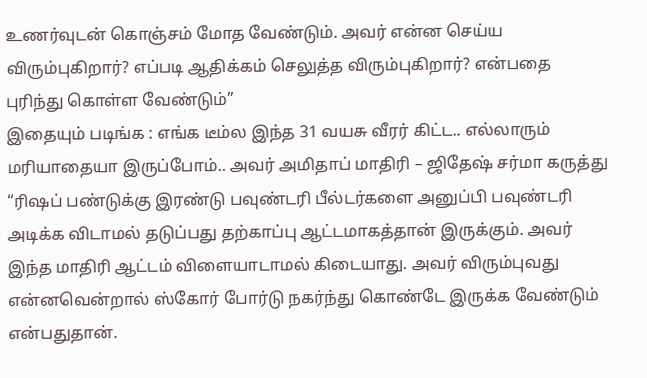உணர்வுடன் கொஞ்சம் மோத வேண்டும். அவர் என்ன செய்ய விரும்புகிறார்? எப்படி ஆதிக்கம் செலுத்த விரும்புகிறார்? என்பதை புரிந்து கொள்ள வேண்டும்”
இதையும் படிங்க : எங்க டீம்ல இந்த 31 வயசு வீரர் கிட்ட.. எல்லாரும் மரியாதையா இருப்போம்.. அவர் அமிதாப் மாதிரி – ஜிதேஷ் சர்மா கருத்து
“ரிஷப் பண்டுக்கு இரண்டு பவுண்டரி பீல்டர்களை அனுப்பி பவுண்டரி அடிக்க விடாமல் தடுப்பது தற்காப்பு ஆட்டமாகத்தான் இருக்கும். அவர் இந்த மாதிரி ஆட்டம் விளையாடாமல் கிடையாது. அவர் விரும்புவது என்னவென்றால் ஸ்கோர் போர்டு நகர்ந்து கொண்டே இருக்க வேண்டும் என்பதுதான்.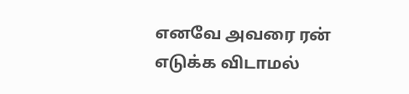எனவே அவரை ரன் எடுக்க விடாமல்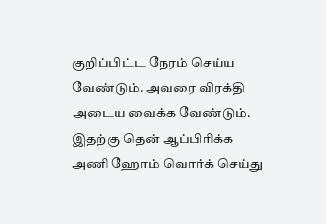குறிப்பிட்ட நேரம் செய்ய வேண்டும். அவரை விரக்தி அடைய வைக்க வேண்டும். இதற்கு தென் ஆப்பிரிக்க அணி ஹோம் வொர்க் செய்து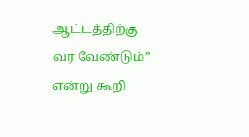ஆட்டத்திற்கு வர வேண்டும்” என்று கூறி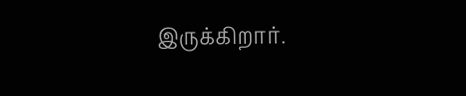இருக்கிறார்.